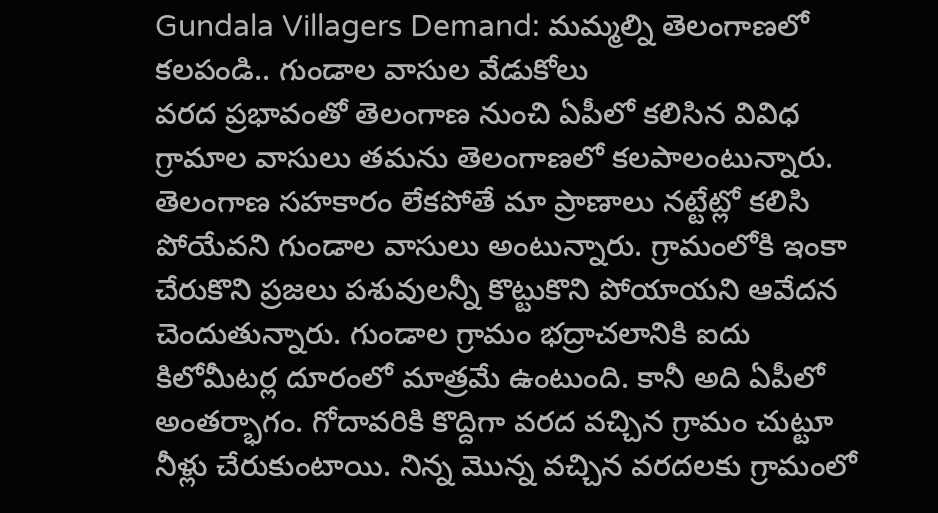Gundala Villagers Demand: మమ్మల్ని తెలంగాణలో కలపండి.. గుండాల వాసుల వేడుకోలు
వరద ప్రభావంతో తెలంగాణ నుంచి ఏపీలో కలిసిన వివిధ గ్రామాల వాసులు తమను తెలంగాణలో కలపాలంటున్నారు. తెలంగాణ సహకారం లేకపోతే మా ప్రాణాలు నట్టేట్లో కలిసి పోయేవని గుండాల వాసులు అంటున్నారు. గ్రామంలోకి ఇంకా చేరుకొని ప్రజలు పశువులన్నీ కొట్టుకొని పోయాయని ఆవేదన చెందుతున్నారు. గుండాల గ్రామం భద్రాచలానికి ఐదు కిలోమీటర్ల దూరంలో మాత్రమే ఉంటుంది. కానీ అది ఏపీలో అంతర్భాగం. గోదావరికి కొద్దిగా వరద వచ్చిన గ్రామం చుట్టూ నీళ్లు చేరుకుంటాయి. నిన్న మొన్న వచ్చిన వరదలకు గ్రామంలో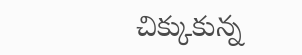చిక్కుకున్న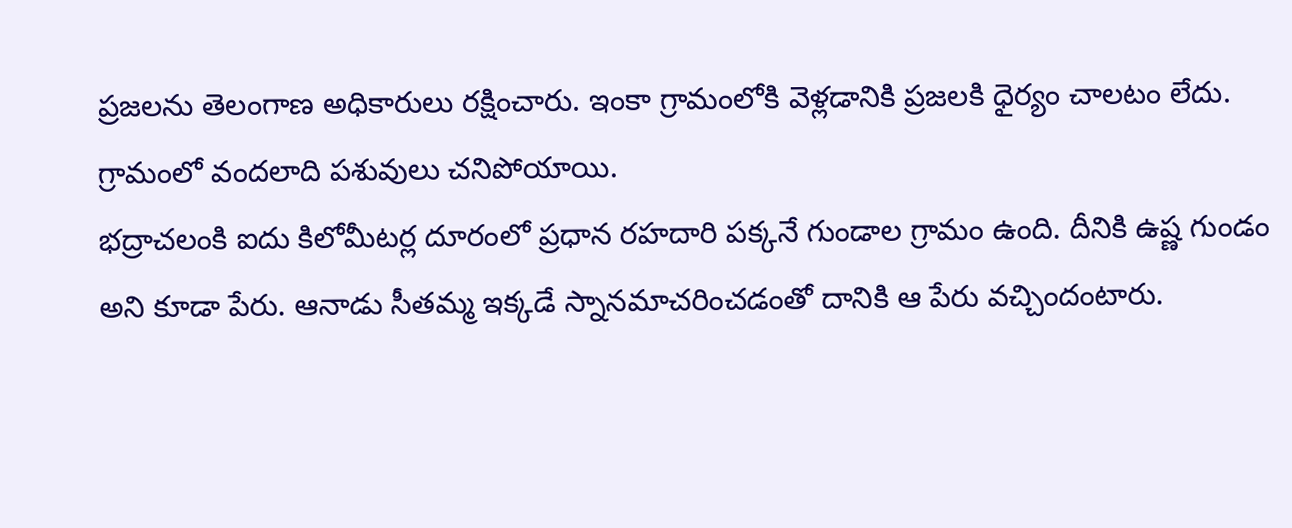ప్రజలను తెలంగాణ అధికారులు రక్షించారు. ఇంకా గ్రామంలోకి వెళ్లడానికి ప్రజలకి ధైర్యం చాలటం లేదు. గ్రామంలో వందలాది పశువులు చనిపోయాయి.
భద్రాచలంకి ఐదు కిలోమీటర్ల దూరంలో ప్రధాన రహదారి పక్కనే గుండాల గ్రామం ఉంది. దీనికి ఉష్ణ గుండం అని కూడా పేరు. ఆనాడు సీతమ్మ ఇక్కడే స్నానమాచరించడంతో దానికి ఆ పేరు వచ్చిందంటారు.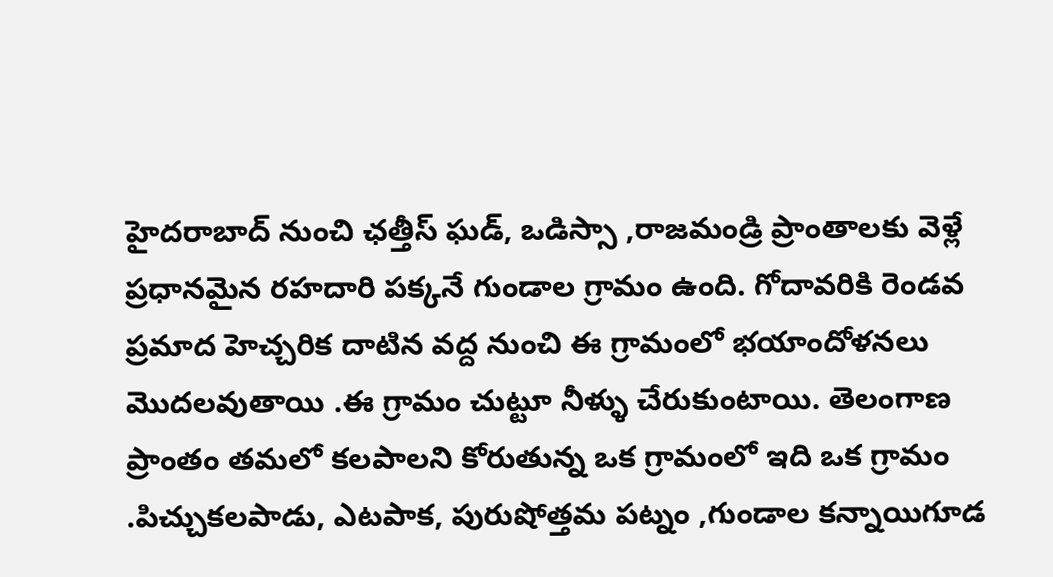హైదరాబాద్ నుంచి ఛత్తీస్ ఘడ్, ఒడిస్సా ,రాజమండ్రి ప్రాంతాలకు వెళ్లే ప్రధానమైన రహదారి పక్కనే గుండాల గ్రామం ఉంది. గోదావరికి రెండవ ప్రమాద హెచ్చరిక దాటిన వద్ద నుంచి ఈ గ్రామంలో భయాందోళనలు మొదలవుతాయి .ఈ గ్రామం చుట్టూ నీళ్ళు చేరుకుంటాయి. తెలంగాణ ప్రాంతం తమలో కలపాలని కోరుతున్న ఒక గ్రామంలో ఇది ఒక గ్రామం .పిచ్చుకలపాడు, ఎటపాక, పురుషోత్తమ పట్నం ,గుండాల కన్నాయిగూడ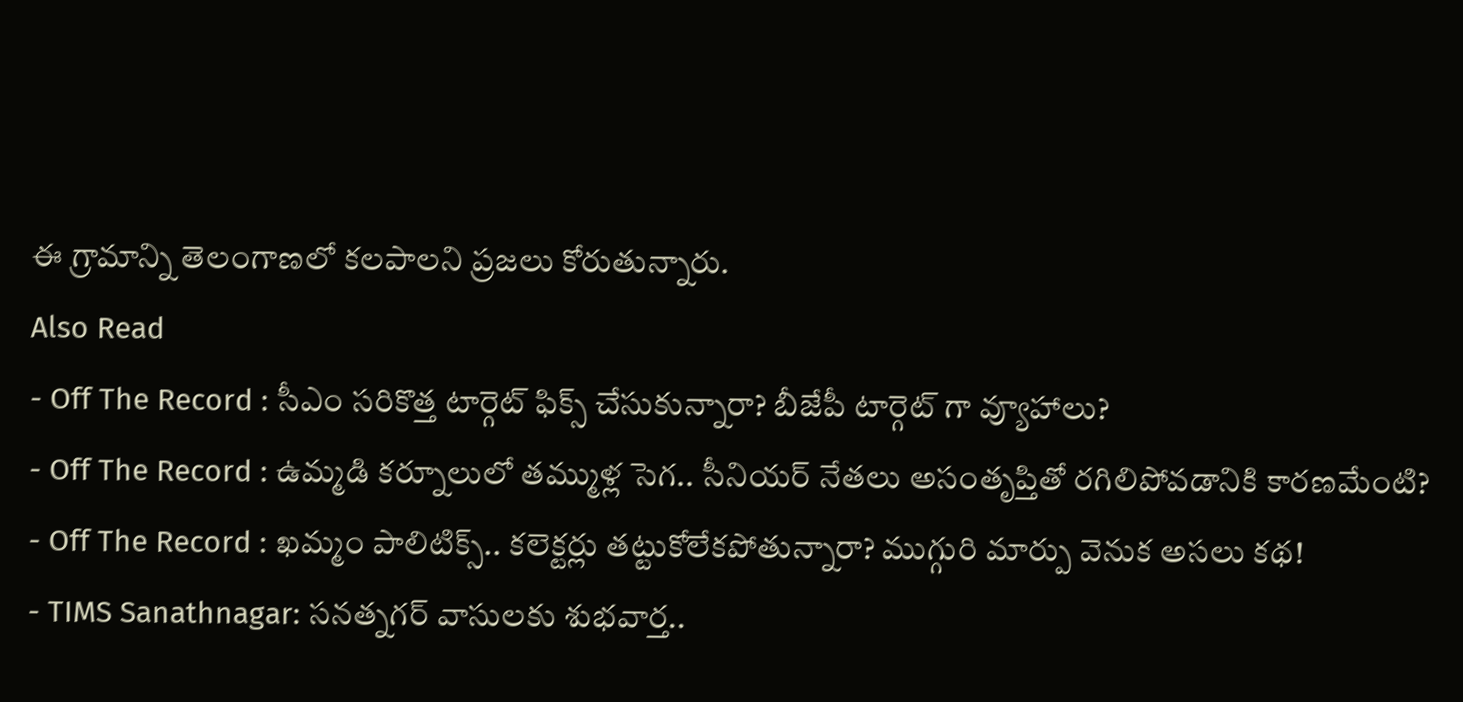ఈ గ్రామాన్ని తెలంగాణలో కలపాలని ప్రజలు కోరుతున్నారు.
Also Read
- Off The Record : సీఎం సరికొత్త టార్గెట్ ఫిక్స్ చేసుకున్నారా? బీజేపీ టార్గెట్ గా వ్యూహాలు?
- Off The Record : ఉమ్మడి కర్నూలులో తమ్ముళ్ల సెగ.. సీనియర్ నేతలు అసంతృప్తితో రగిలిపోవడానికి కారణమేంటి?
- Off The Record : ఖమ్మం పాలిటిక్స్.. కలెక్టర్లు తట్టుకోలేకపోతున్నారా? ముగ్గురి మార్పు వెనుక అసలు కథ!
- TIMS Sanathnagar: సనత్నగర్ వాసులకు శుభవార్త..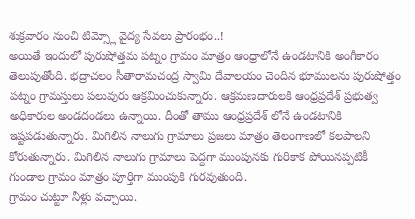శుక్రవారం నుంచి టిమ్స్లో వైద్య సేవలు ప్రారంభం..!
అయితే ఇందులో పురుషోత్తమ పట్నం గ్రామం మాత్రం ఆంధ్రాలోనే ఉండటానికి అంగీకారం తెలుపుతోంది. భద్రాచలం సీతారామచంద్ర స్వామి దేవాలయం చెందిన భూములను పురుషోత్తం పట్నం గ్రామస్తులు పలువురు ఆక్రమించుకున్నారు. ఆక్రమణదారులకి ఆంధ్రప్రదేశ్ ప్రభుత్వ అధికారుల అండదండలు ఉన్నాయి. దీంతో తాము ఆంధ్రప్రదేశ్ లోనే ఉండటానికి ఇష్టపడుతున్నారు. మిగిలిన నాలుగు గ్రామాలు ప్రజలు మాత్రం తెలంగాణలో కలపాలని కోరుతున్నారు. మిగిలిన నాలుగు గ్రామాలు పెద్దగా ముంపునకు గురికాక పోయినప్పటికీ గుండాల గ్రామం మాత్రం పూర్తిగా ముంపుకి గురవుతుంది.
గ్రామం చుట్టూ నీళ్లు వచ్చాయి.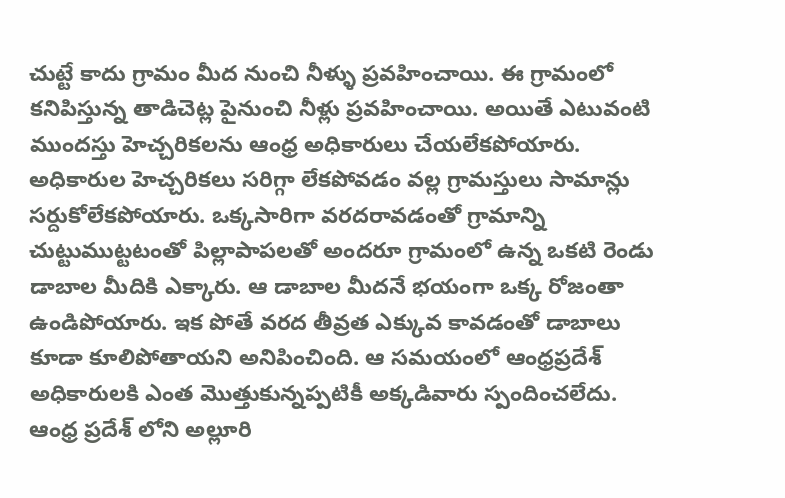చుట్టే కాదు గ్రామం మీద నుంచి నీళ్ళు ప్రవహించాయి. ఈ గ్రామంలో కనిపిస్తున్న తాడిచెట్ల పైనుంచి నీళ్లు ప్రవహించాయి. అయితే ఎటువంటి ముందస్తు హెచ్చరికలను ఆంధ్ర అధికారులు చేయలేకపోయారు. అధికారుల హెచ్చరికలు సరిగ్గా లేకపోవడం వల్ల గ్రామస్తులు సామాన్లు సర్దుకోలేకపోయారు. ఒక్కసారిగా వరదరావడంతో గ్రామాన్ని చుట్టుముట్టటంతో పిల్లాపాపలతో అందరూ గ్రామంలో ఉన్న ఒకటి రెండు డాబాల మీదికి ఎక్కారు. ఆ డాబాల మీదనే భయంగా ఒక్క రోజంతా ఉండిపోయారు. ఇక పోతే వరద తీవ్రత ఎక్కువ కావడంతో డాబాలు కూడా కూలిపోతాయని అనిపించింది. ఆ సమయంలో ఆంధ్రప్రదేశ్ అధికారులకి ఎంత మొత్తుకున్నప్పటికీ అక్కడివారు స్పందించలేదు.
ఆంధ్ర ప్రదేశ్ లోని అల్లూరి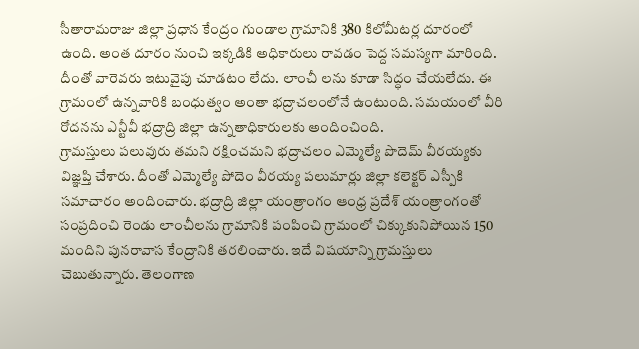సీతారామరాజు జిల్లా ప్రధాన కేంద్రం గుండాల గ్రామానికి 380 కిలోమీటర్ల దూరంలో ఉంది. అంత దూరం నుంచి ఇక్కడికి అధికారులు రావడం పెద్ద సమస్యగా మారింది. దీంతో వారెవరు ఇటువైపు చూడటం లేదు. లాంచీ లను కూడా సిద్ధం చేయలేదు. ఈ గ్రామంలో ఉన్నవారికి బంధుత్వం అంతా భద్రాచలంలోనే ఉంటుంది. సమయంలో వీరి రోదనను ఎన్టీవీ భద్రాద్రి జిల్లా ఉన్నతాధికారులకు అందించింది.
గ్రామస్తులు పలువురు తమని రక్షించమని భద్రాచలం ఎమ్మెల్యే పొదెమ్ వీరయ్యకు విజ్ఞప్తి చేశారు. దీంతో ఎమ్మెల్యే పోదెం వీరయ్య పలుమార్లు జిల్లా కలెక్టర్ ఎస్పీకి సమాచారం అందించారు. భద్రాద్రి జిల్లా యంత్రాంగం ఆంధ్ర ప్రదేశ్ యంత్రాంగంతో సంప్రదించి రెండు లాంచీలను గ్రామానికి పంపించి గ్రామంలో చిక్కుకునిపోయిన 150 మందిని పునరావాస కేంద్రానికి తరలించారు. ఇదే విషయాన్ని గ్రామస్తులు చెబుతున్నారు. తెలంగాణ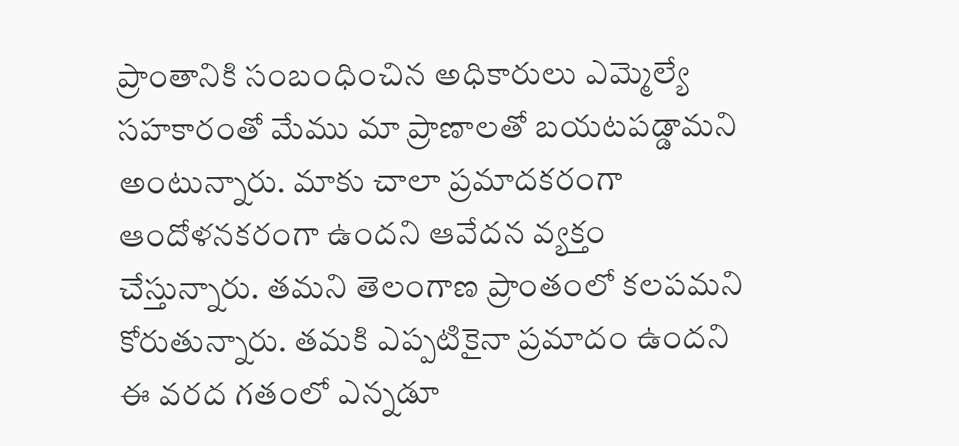ప్రాంతానికి సంబంధించిన అధికారులు ఎమ్మెల్యే సహకారంతో మేము మా ప్రాణాలతో బయటపడ్డామని అంటున్నారు. మాకు చాలా ప్రమాదకరంగా ఆందోళనకరంగా ఉందని ఆవేదన వ్యక్తం చేస్తున్నారు. తమని తెలంగాణ ప్రాంతంలో కలపమని కోరుతున్నారు. తమకి ఎప్పటికైనా ప్రమాదం ఉందని ఈ వరద గతంలో ఎన్నడూ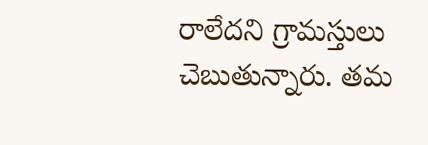రాలేదని గ్రామస్తులు చెబుతున్నారు. తమ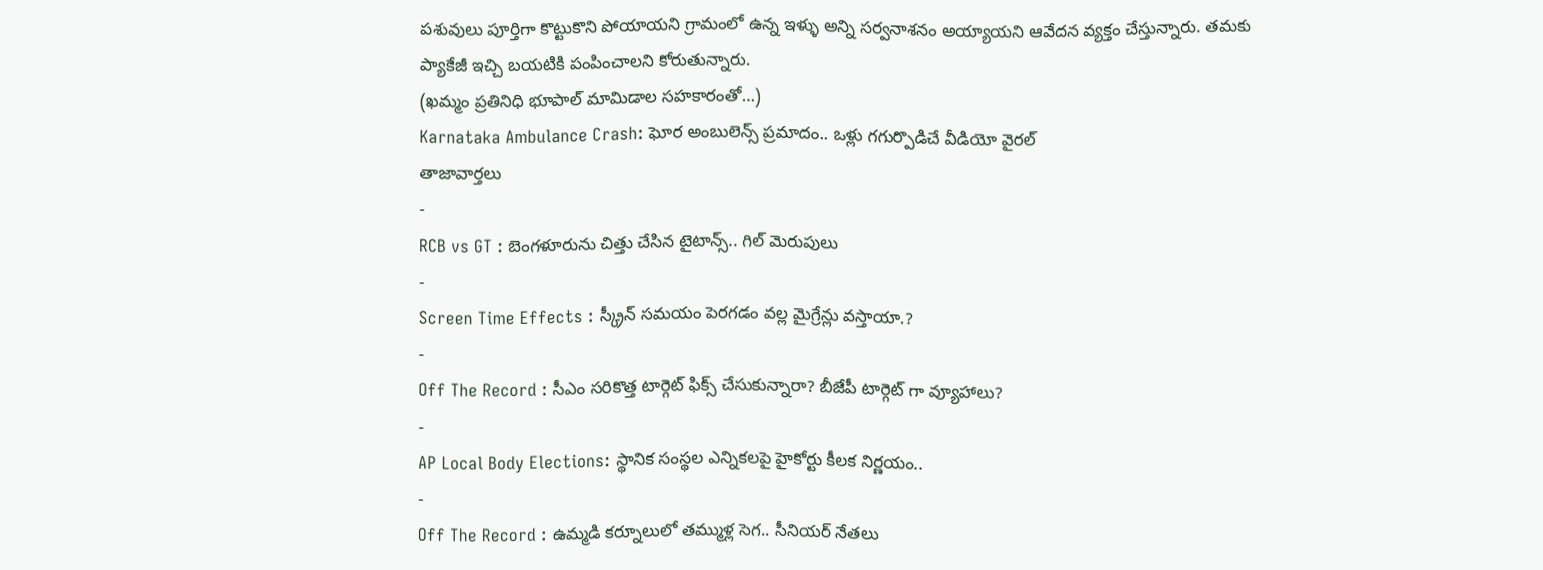పశువులు పూర్తిగా కొట్టుకొని పోయాయని గ్రామంలో ఉన్న ఇళ్ళు అన్ని సర్వనాశనం అయ్యాయని ఆవేదన వ్యక్తం చేస్తున్నారు. తమకు ప్యాకేజీ ఇచ్చి బయటికి పంపించాలని కోరుతున్నారు.
(ఖమ్మం ప్రతినిధి భూపాల్ మామిడాల సహకారంతో…)
Karnataka Ambulance Crash: ఘోర అంబులెన్స్ ప్రమాదం.. ఒళ్లు గగుర్పొడిచే వీడియో వైరల్
తాజావార్తలు
-
RCB vs GT : బెంగళూరును చిత్తు చేసిన టైటాన్స్.. గిల్ మెరుపులు
-
Screen Time Effects : స్క్రీన్ సమయం పెరగడం వల్ల మైగ్రేన్లు వస్తాయా.?
-
Off The Record : సీఎం సరికొత్త టార్గెట్ ఫిక్స్ చేసుకున్నారా? బీజేపీ టార్గెట్ గా వ్యూహాలు?
-
AP Local Body Elections: స్థానిక సంస్థల ఎన్నికలపై హైకోర్టు కీలక నిర్ణయం..
-
Off The Record : ఉమ్మడి కర్నూలులో తమ్ముళ్ల సెగ.. సీనియర్ నేతలు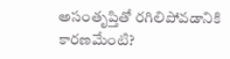అసంతృప్తితో రగిలిపోవడానికి కారణమేంటి?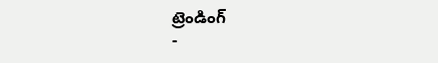ట్రెండింగ్
-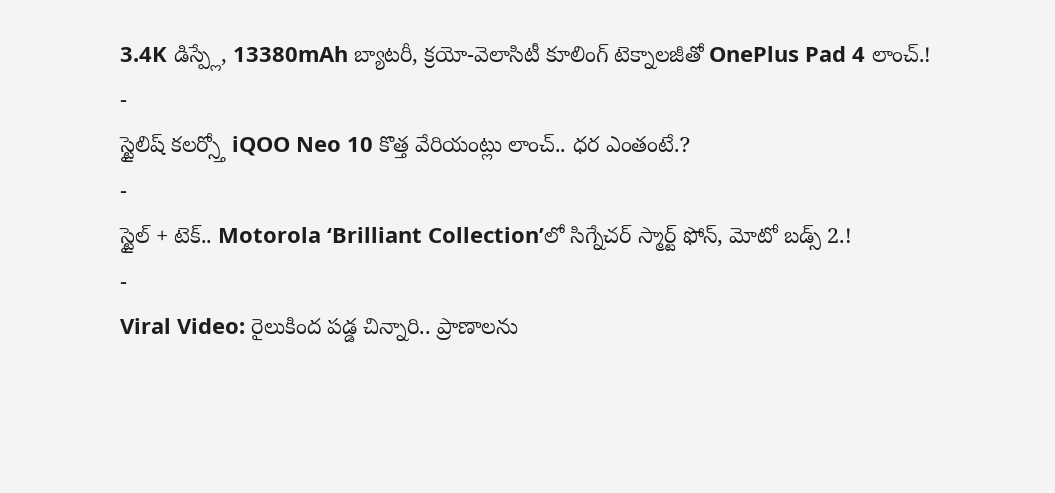3.4K డిస్ప్లే, 13380mAh బ్యాటరీ, క్రయో-వెలాసిటీ కూలింగ్ టెక్నాలజీతో OnePlus Pad 4 లాంచ్.!
-
స్టైలిష్ కలర్స్తో iQOO Neo 10 కొత్త వేరియంట్లు లాంచ్.. ధర ఎంతంటే.?
-
స్టైల్ + టెక్.. Motorola ‘Brilliant Collection’లో సిగ్నేచర్ స్మార్ట్ ఫోన్, మోటో బడ్స్ 2.!
-
Viral Video: రైలుకింద పడ్డ చిన్నారి.. ప్రాణాలను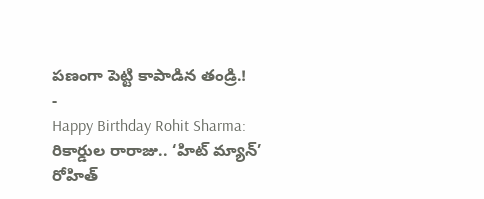పణంగా పెట్టి కాపాడిన తండ్రి.!
-
Happy Birthday Rohit Sharma: రికార్డుల రారాజు.. ‘హిట్ మ్యాన్’ రోహిత్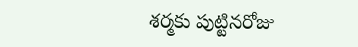శర్మకు పుట్టినరోజు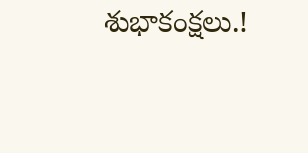శుభాకంక్షలు.!